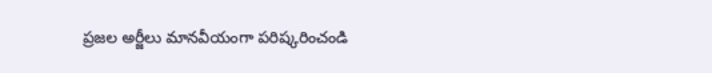ప్రజల అర్జీలు మానవీయంగా పరిష్కరించండి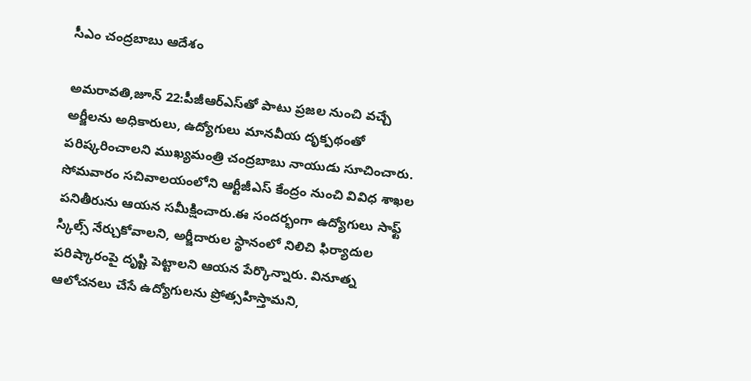సీఎం చంద్రబాబు ఆదేశం

అమరావతి,జూన్ 22:పీజీఆర్ఎస్‌తో పాటు ప్రజల నుంచి వచ్చే అర్జీలను అధికారులు, ఉద్యోగులు మానవీయ దృక్పథంతో పరిష్కరించాలని ముఖ్యమంత్రి చంద్రబాబు నాయుడు సూచించారు. సోమవారం సచివాలయంలోని ఆర్టీజీఎస్ కేంద్రం నుంచి వివిధ శాఖల పనితీరును ఆయన సమీక్షించారు.ఈ సందర్భంగా ఉద్యోగులు సాఫ్ట్ స్కిల్స్ నేర్చుకోవాలని, అర్జీదారుల స్థానంలో నిలిచి ఫిర్యాదుల పరిష్కారంపై దృష్టి పెట్టాలని ఆయన పేర్కొన్నారు. వినూత్న ఆలోచనలు చేసే ఉద్యోగులను ప్రోత్సహిస్తామని,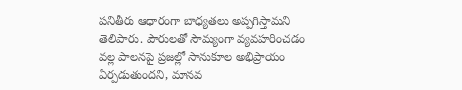పనితీరు ఆధారంగా బాధ్యతలు అప్పగిస్తామని తెలిపారు. పౌరులతో సౌమ్యంగా వ్యవహరించడం వల్ల పాలనపై ప్రజల్లో సానుకూల అభిప్రాయం ఏర్పడుతుందని, మానవ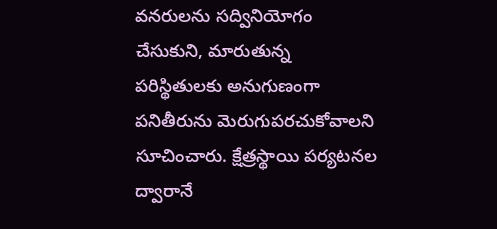వనరులను సద్వినియోగం చేసుకుని, మారుతున్న పరిస్థితులకు అనుగుణంగా పనితీరును మెరుగుపరచుకోవాలని సూచించారు. క్షేత్రస్థాయి పర్యటనల ద్వారానే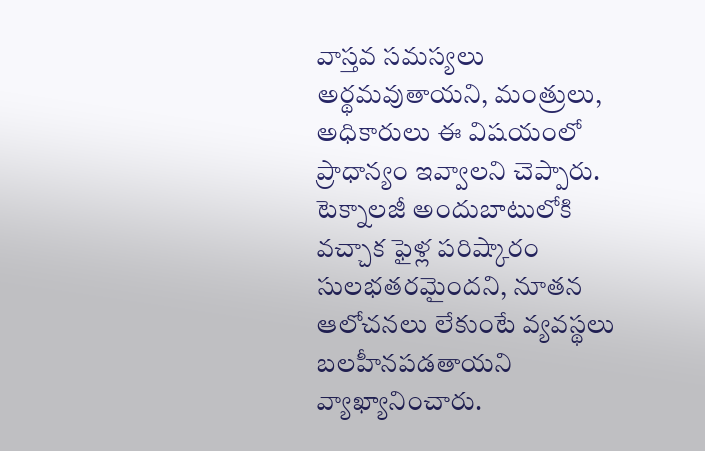వాస్తవ సమస్యలు అర్థమవుతాయని, మంత్రులు, అధికారులు ఈ విషయంలో ప్రాధాన్యం ఇవ్వాలని చెప్పారు. టెక్నాలజీ అందుబాటులోకి వచ్చాక ఫైళ్ల పరిష్కారం సులభతరమైందని, నూతన ఆలోచనలు లేకుంటే వ్యవస్థలు బలహీనపడతాయని వ్యాఖ్యానించారు.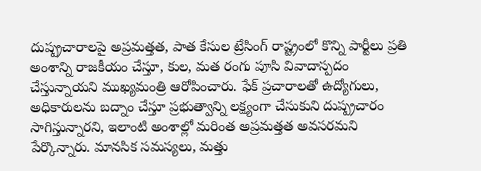దుష్ప్రచారాలపై అప్రమత్తత, పాత కేసుల ట్రేసింగ్ రాష్ట్రంలో కొన్ని పార్టీలు ప్రతి అంశాన్ని రాజకీయం చేస్తూ, కుల, మత రంగు పూసి వివాదాస్పదం చేస్తున్నాయని ముఖ్యమంత్రి ఆరోపించారు. ఫేక్ ప్రచారాలతో ఉద్యోగులు, అధికారులను బద్నాం చేస్తూ ప్రభుత్వాన్ని లక్ష్యంగా చేసుకుని దుష్ప్రచారం సాగిస్తున్నారని, ఇలాంటి అంశాల్లో మరింత అప్రమత్తత అవసరమని పేర్కొన్నారు. మానసిక సమస్యలు, మత్తు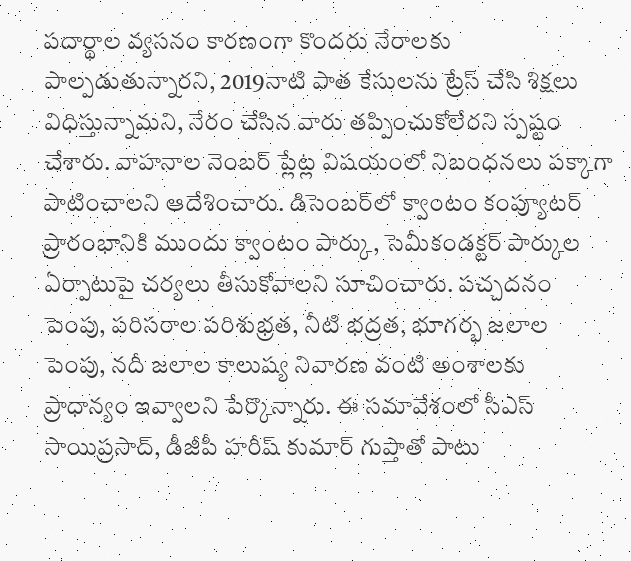పదార్థాల వ్యసనం కారణంగా కొందరు నేరాలకు పాల్పడుతున్నారని, 2019నాటి పాత కేసులను ట్రేస్ చేసి శిక్షలు విధిస్తున్నామని, నేరం చేసిన వారు తప్పించుకోలేరని స్పష్టం చేశారు. వాహనాల నెంబర్ ప్లేట్ల విషయంలో నిబంధనలు పక్కాగా పాటించాలని ఆదేశించారు. డిసెంబర్‌లో క్వాంటం కంప్యూటర్ ప్రారంభానికి ముందు క్వాంటం పార్కు, సెమీకండక్టర్ పార్కుల ఏర్పాటుపై చర్యలు తీసుకోవాలని సూచించారు. పచ్చదనం పెంపు, పరిసరాల పరిశుభ్రత, నీటి భద్రత, భూగర్భ జలాల పెంపు, నదీ జలాల కాలుష్య నివారణ వంటి అంశాలకు ప్రాధాన్యం ఇవ్వాలని పేర్కొన్నారు. ఈ సమావేశంలో సీఎస్ సాయిప్రసాద్, డీజీపీ హరీష్ కుమార్ గుప్తాతో పాటు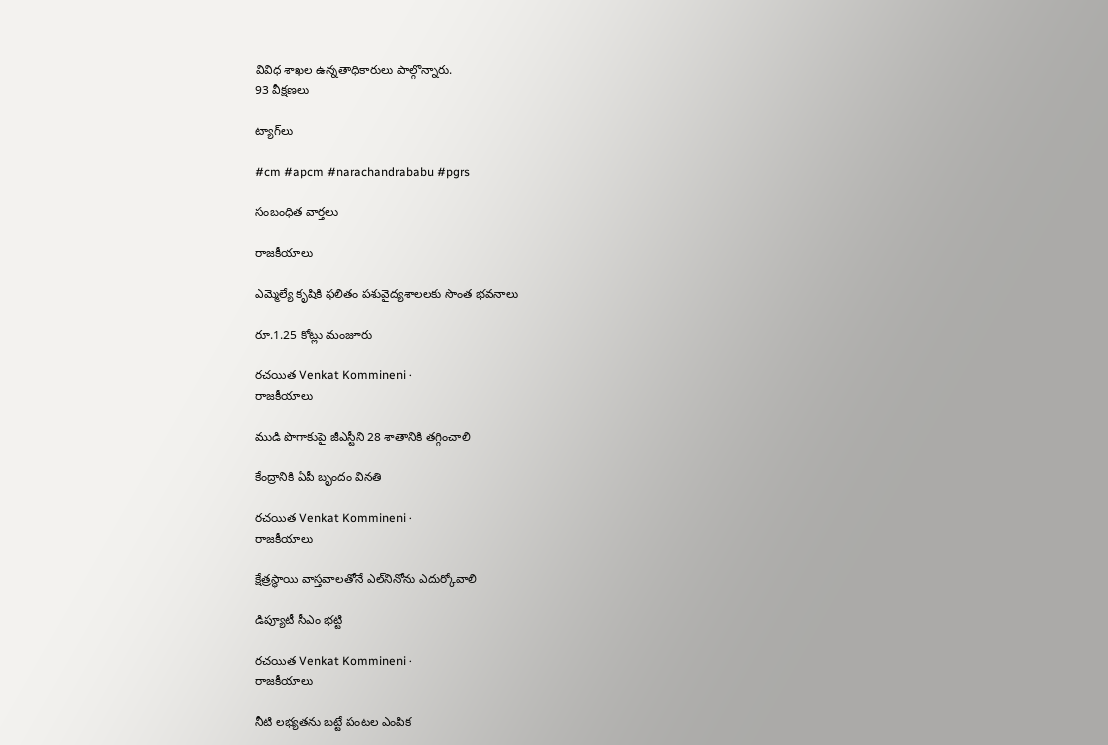వివిధ శాఖల ఉన్నతాధికారులు పాల్గొన్నారు.
93 వీక్షణలు

ట్యాగ్‌లు

#cm #apcm #narachandrababu #pgrs

సంబంధిత వార్తలు

రాజకీయాలు

ఎమ్మెల్యే కృషికి ఫలితం పశువైద్యశాలలకు సొంత భవనాలు

రూ.1.25 కోట్లు మంజూరు

రచయిత Venkat Kommineni ·
రాజకీయాలు

ముడి పొగాకుపై జీఎస్టీని 28 శాతానికి తగ్గించాలి

కేంద్రానికి ఏపీ బృందం వినతి

రచయిత Venkat Kommineni ·
రాజకీయాలు

క్షేత్రస్థాయి వాస్తవాలతోనే ఎల్‌నినోను ఎదుర్కోవాలి

డిప్యూటీ సీఎం భట్టి

రచయిత Venkat Kommineni ·
రాజకీయాలు

నీటి లభ్యతను బట్టే పంటల ఎంపిక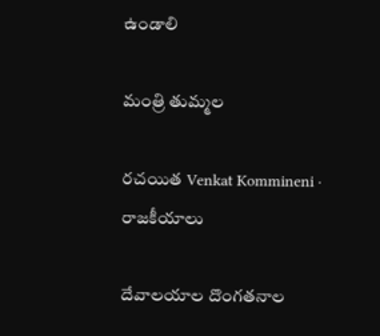ఉండాలి

మంత్రి తుమ్మల

రచయిత Venkat Kommineni ·
రాజకీయాలు

దేవాలయాల దొంగతనాల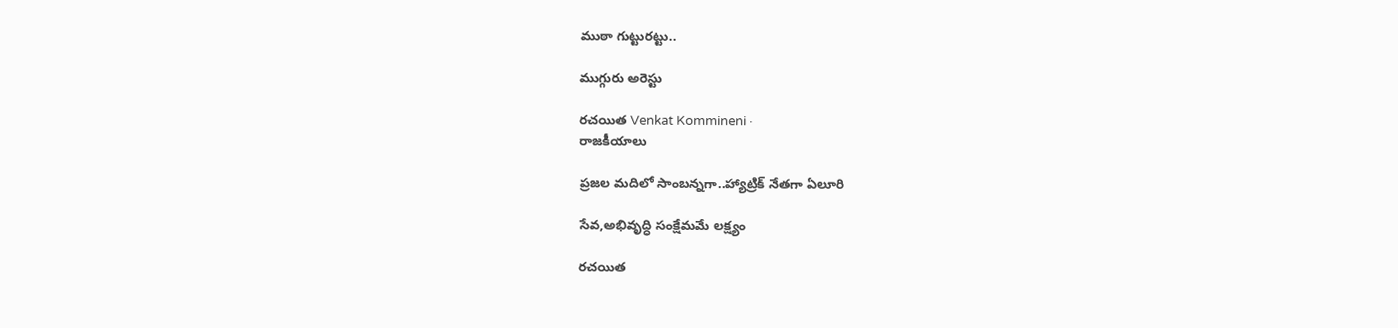ముఠా గుట్టురట్టు..

ముగ్గురు అరెస్టు

రచయిత Venkat Kommineni ·
రాజకీయాలు

ప్రజల మదిలో సాంబన్నగా..హ్యాట్రిక్ నేతగా ఏలూరి

సేవ,అభివృద్ధి సంక్షేమమే లక్ష్యం

రచయిత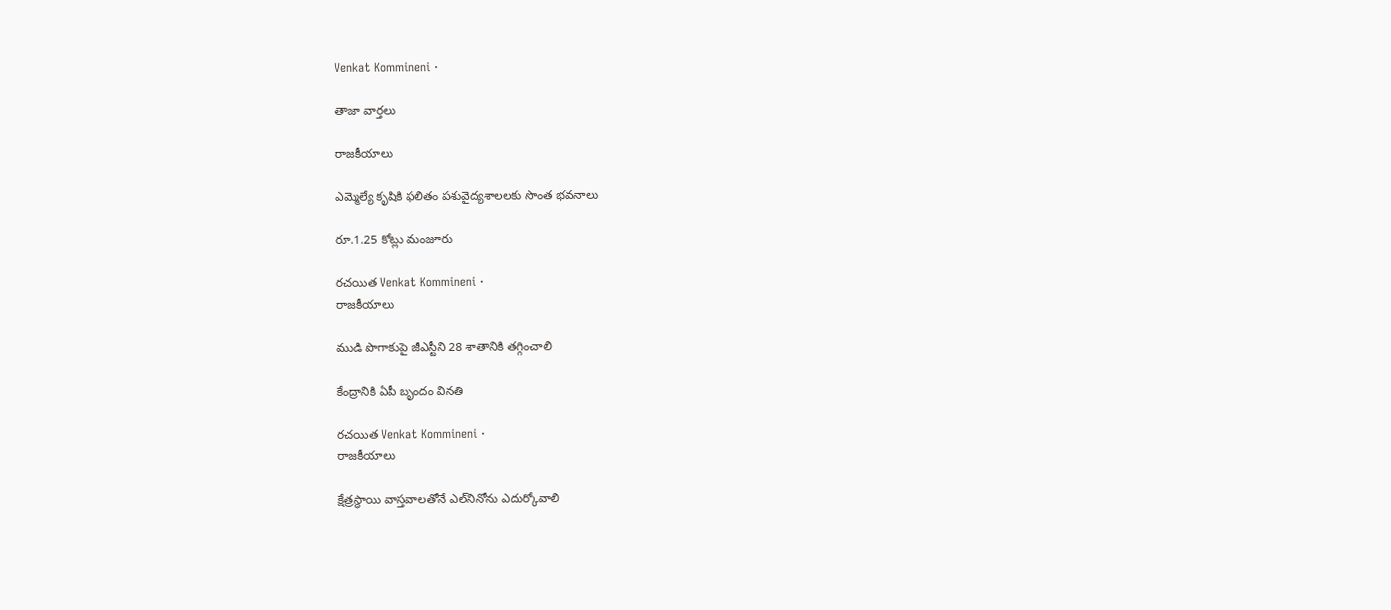Venkat Kommineni ·

తాజా వార్తలు

రాజకీయాలు

ఎమ్మెల్యే కృషికి ఫలితం పశువైద్యశాలలకు సొంత భవనాలు

రూ.1.25 కోట్లు మంజూరు

రచయిత Venkat Kommineni ·
రాజకీయాలు

ముడి పొగాకుపై జీఎస్టీని 28 శాతానికి తగ్గించాలి

కేంద్రానికి ఏపీ బృందం వినతి

రచయిత Venkat Kommineni ·
రాజకీయాలు

క్షేత్రస్థాయి వాస్తవాలతోనే ఎల్‌నినోను ఎదుర్కోవాలి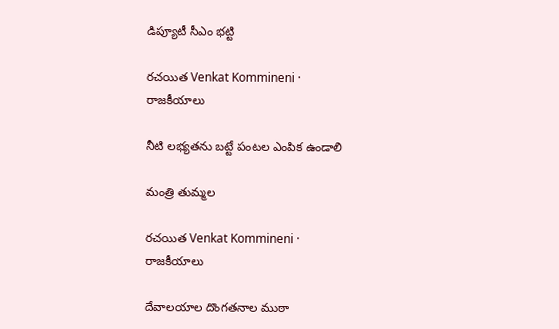డిప్యూటీ సీఎం భట్టి

రచయిత Venkat Kommineni ·
రాజకీయాలు

నీటి లభ్యతను బట్టే పంటల ఎంపిక ఉండాలి

మంత్రి తుమ్మల

రచయిత Venkat Kommineni ·
రాజకీయాలు

దేవాలయాల దొంగతనాల ముఠా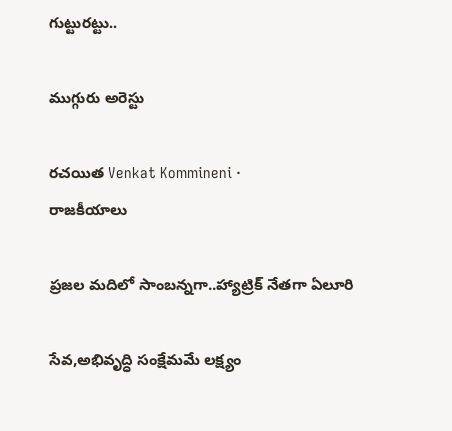గుట్టురట్టు..

ముగ్గురు అరెస్టు

రచయిత Venkat Kommineni ·
రాజకీయాలు

ప్రజల మదిలో సాంబన్నగా..హ్యాట్రిక్ నేతగా ఏలూరి

సేవ,అభివృద్ధి సంక్షేమమే లక్ష్యం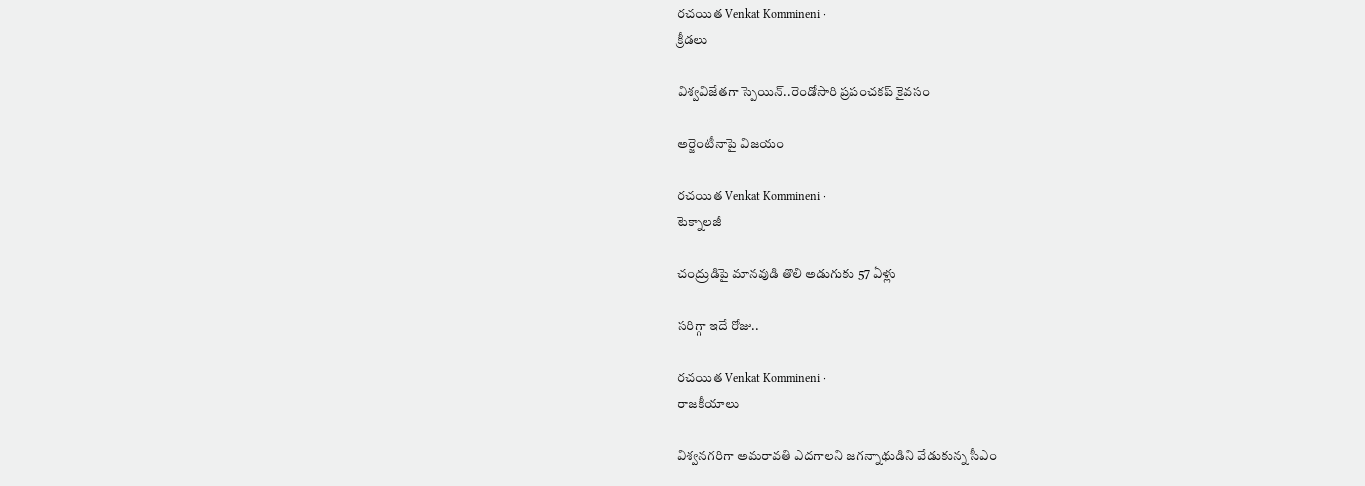రచయిత Venkat Kommineni ·
క్రీడలు

విశ్వవిజేతగా స్పెయిన్..రెండోసారి ప్రపంచకప్ కైవసం

అర్జెంటీనాపై విజయం

రచయిత Venkat Kommineni ·
టెక్నాలజీ

చంద్రుడిపై మానవుడి తొలి అడుగుకు 57 ఏళ్లు

సరిగ్గా ఇదే రోజు..

రచయిత Venkat Kommineni ·
రాజకీయాలు

విశ్వనగరిగా అమరావతి ఎదగాలని జగన్నాథుడిని వేడుకున్న సీఎం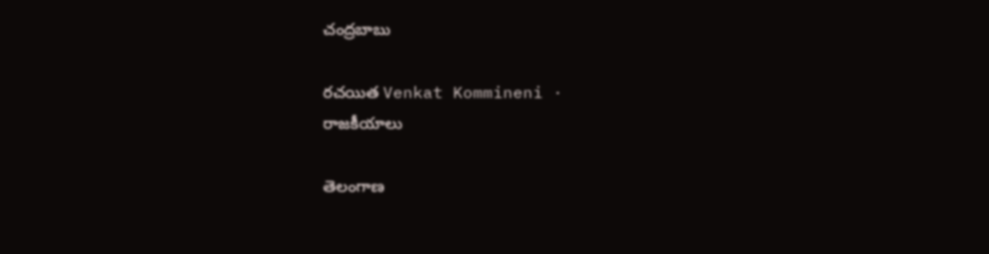చంద్రబాబు

రచయిత Venkat Kommineni ·
రాజకీయాలు

తెలంగాణ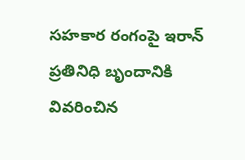సహకార రంగంపై ఇరాన్‌ ప్రతినిధి బృందానికి వివరించిన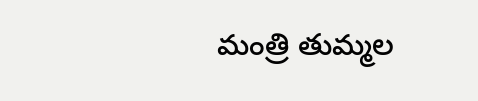మంత్రి తుమ్మల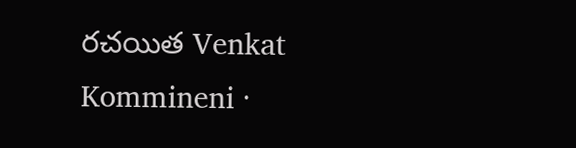రచయిత Venkat Kommineni ·